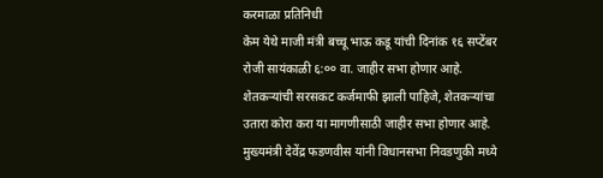करमाळा प्रतिनिधी
केम येथे माजी मंत्री बच्चू भाऊ कडू यांची दिनांक १६ सप्टेंबर रोजी सायंकाळी ६:०० वा. जाहीर सभा होणार आहे.
शेतकऱ्यांची सरसकट कर्जमाफी झाली पाहिजे, शेतकऱ्यांचा उतारा कोरा करा या मागणीसाठी जाहीर सभा होणार आहे. मुख्यमंत्री देवेंद्र फडणवीस यांनी विधानसभा निवडणुकी मध्ये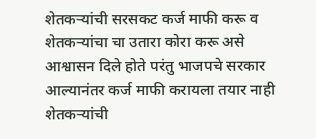शेतकऱ्यांची सरसकट कर्ज माफी करू व शेतकऱ्यांचा चा उतारा कोरा करू असे आश्वासन दिले होते परंतु भाजपचे सरकार आल्यानंतर कर्ज माफी करायला तयार नाही शेतकऱ्यांची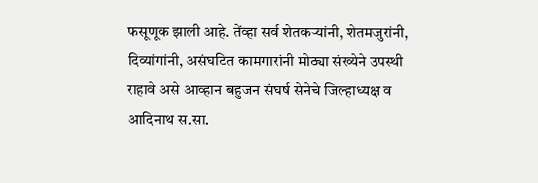फसूणूक झाली आहे. तेंव्हा सर्व शेतकऱ्यांनी, शेतमजुरांनी, दिव्यांगांनी, असंघटित कामगारांनी मोठ्या संख्येने उपस्थी राहावे असे आव्हान बहुजन संघर्ष सेनेचे जिल्हाध्यक्ष व आदिनाथ स.सा.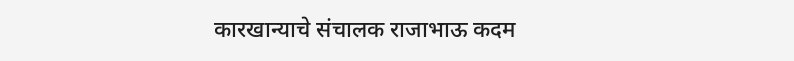कारखान्याचे संचालक राजाभाऊ कदम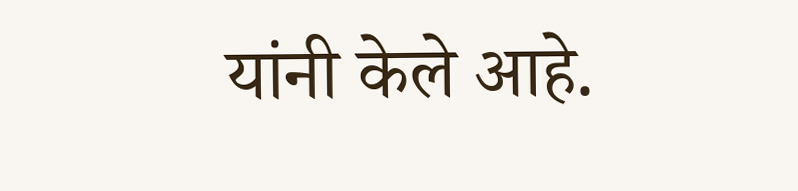यांनी केले आहे.